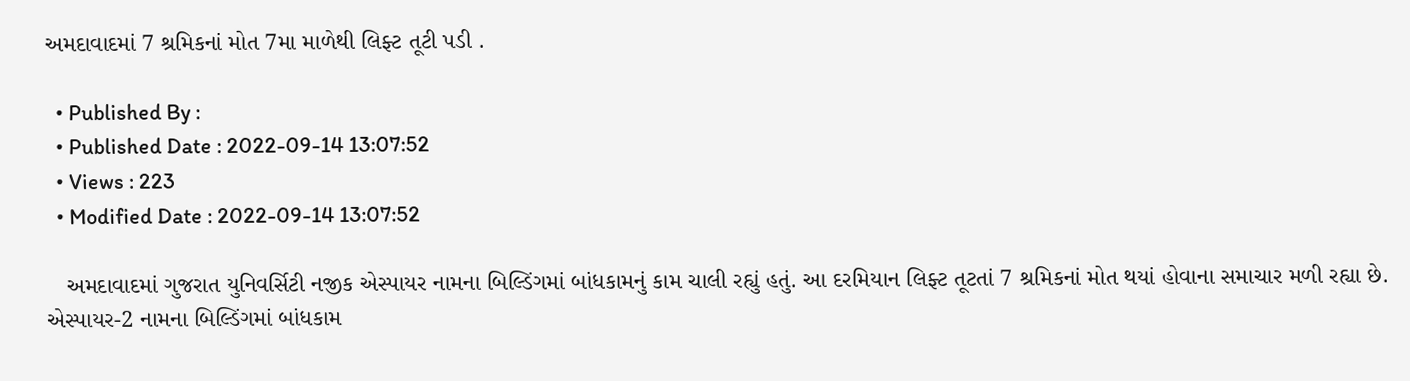અમદાવાદમાં 7 શ્રમિકનાં મોત 7મા માળેથી લિફ્ટ તૂટી પડી .

  • Published By :
  • Published Date : 2022-09-14 13:07:52
  • Views : 223
  • Modified Date : 2022-09-14 13:07:52

   અમદાવાદમાં ગુજરાત યુનિવર્સિટી નજીક એસ્પાયર નામના બિલ્ડિંગમાં બાંધકામનું કામ ચાલી રહ્યું હતું. આ દરમિયાન લિફ્ટ તૂટતાં 7 શ્રમિકનાં મોત થયાં હોવાના સમાચાર મળી રહ્યા છે. એસ્પાયર-2 નામના બિલ્ડિંગમાં બાંધકામ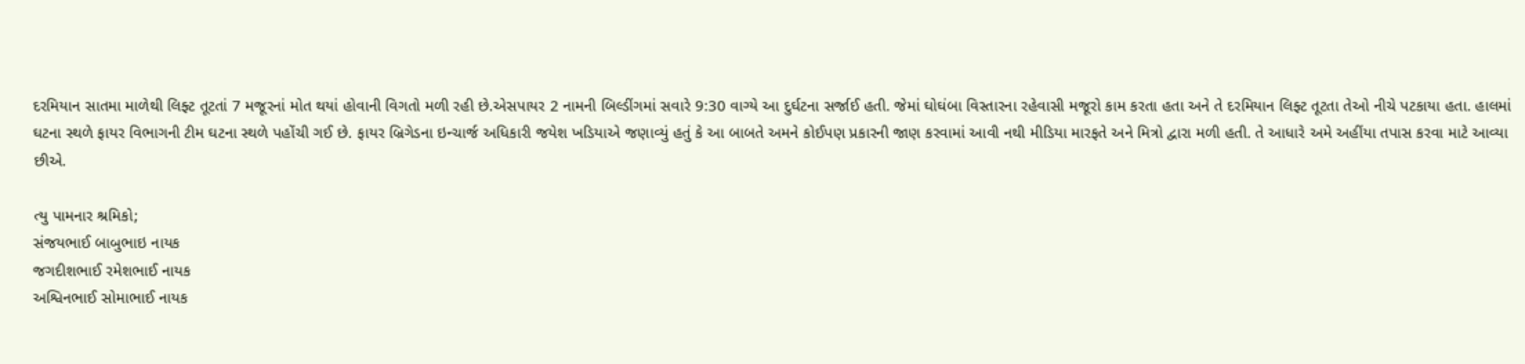દરમિયાન સાતમા માળેથી લિફ્ટ તૂટતાં 7 મજૂરનાં મોત થયાં હોવાની વિગતો મળી રહી છે.એસપાયર 2 નામની બિલ્ડીંગમાં સવારે 9:30 વાગ્યે આ દુર્ઘટના સર્જાઈ હતી. જેમાં ઘોઘંબા વિસ્તારના રહેવાસી મજૂરો કામ કરતા હતા અને તે દરમિયાન લિફ્ટ તૂટતા તેઓ નીચે પટકાયા હતા. હાલમાં ઘટના સ્થળે ફાયર વિભાગની ટીમ ઘટના સ્થળે પહોંચી ગઈ છે. ફાયર બ્રિગેડના ઇન્ચાર્જ અધિકારી જયેશ ખડિયાએ જણાવ્યું હતું કે આ બાબતે અમને કોઈપણ પ્રકારની જાણ કરવામાં આવી નથી મીડિયા મારફતે અને મિત્રો દ્વારા મળી હતી. તે આધારે અમે અહીંયા તપાસ કરવા માટે આવ્યા છીએ.

ત્યુ પામનાર શ્રમિકો;
સંજયભાઈ બાબુભાઇ નાયક
જગદીશભાઈ રમેશભાઈ નાયક
અશ્વિનભાઈ સોમાભાઈ નાયક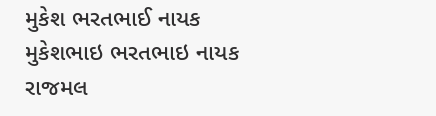મુકેશ ભરતભાઈ નાયક
મુકેશભાઇ ભરતભાઇ નાયક
રાજમલ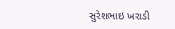સુરેશભાઇ ખરાડી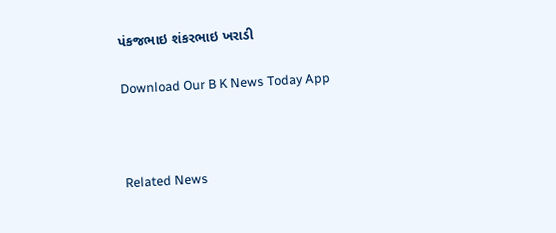પંકજભાઇ શંકરભાઇ ખરાડી

Download Our B K News Today App



Related News